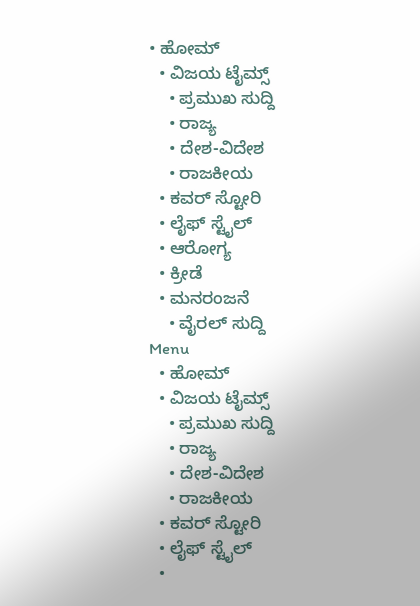• ಹೋಮ್
  • ವಿಜಯ ಟೈಮ್ಸ್‌
    • ಪ್ರಮುಖ ಸುದ್ದಿ
    • ರಾಜ್ಯ
    • ದೇಶ-ವಿದೇಶ
    • ರಾಜಕೀಯ
  • ಕವರ್‌ ಸ್ಟೋರಿ
  • ಲೈಫ್ ಸ್ಟೈಲ್
  • ಆರೋಗ್ಯ
  • ಕ್ರೀಡೆ
  • ಮನರಂಜನೆ
    • ವೈರಲ್ ಸುದ್ದಿ
Menu
  • ಹೋಮ್
  • ವಿಜಯ ಟೈಮ್ಸ್‌
    • ಪ್ರಮುಖ ಸುದ್ದಿ
    • ರಾಜ್ಯ
    • ದೇಶ-ವಿದೇಶ
    • ರಾಜಕೀಯ
  • ಕವರ್‌ ಸ್ಟೋರಿ
  • ಲೈಫ್ ಸ್ಟೈಲ್
  •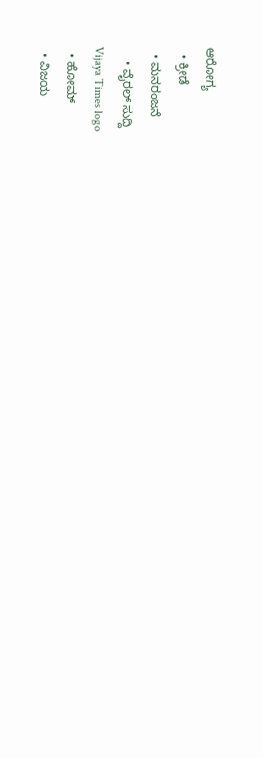ಆರೋಗ್ಯ
  • ಕ್ರೀಡೆ
  • ಮನರಂಜನೆ
    • ವೈರಲ್ ಸುದ್ದಿ
Vijaya Times logo
  • ಹೋಮ್
  • ವಿಜಯ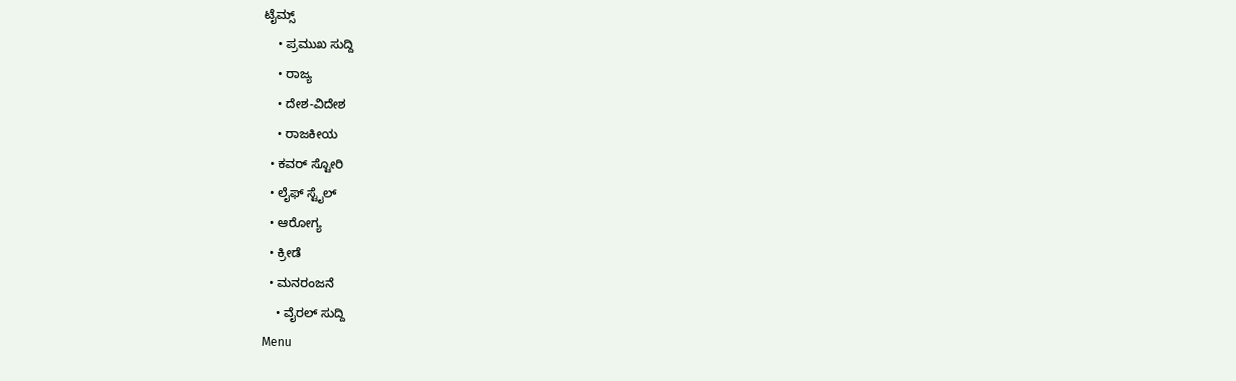ಟೈಮ್ಸ್‌
    • ಪ್ರಮುಖ ಸುದ್ದಿ
    • ರಾಜ್ಯ
    • ದೇಶ-ವಿದೇಶ
    • ರಾಜಕೀಯ
  • ಕವರ್‌ ಸ್ಟೋರಿ
  • ಲೈಫ್ ಸ್ಟೈಲ್
  • ಆರೋಗ್ಯ
  • ಕ್ರೀಡೆ
  • ಮನರಂಜನೆ
    • ವೈರಲ್ ಸುದ್ದಿ
Menu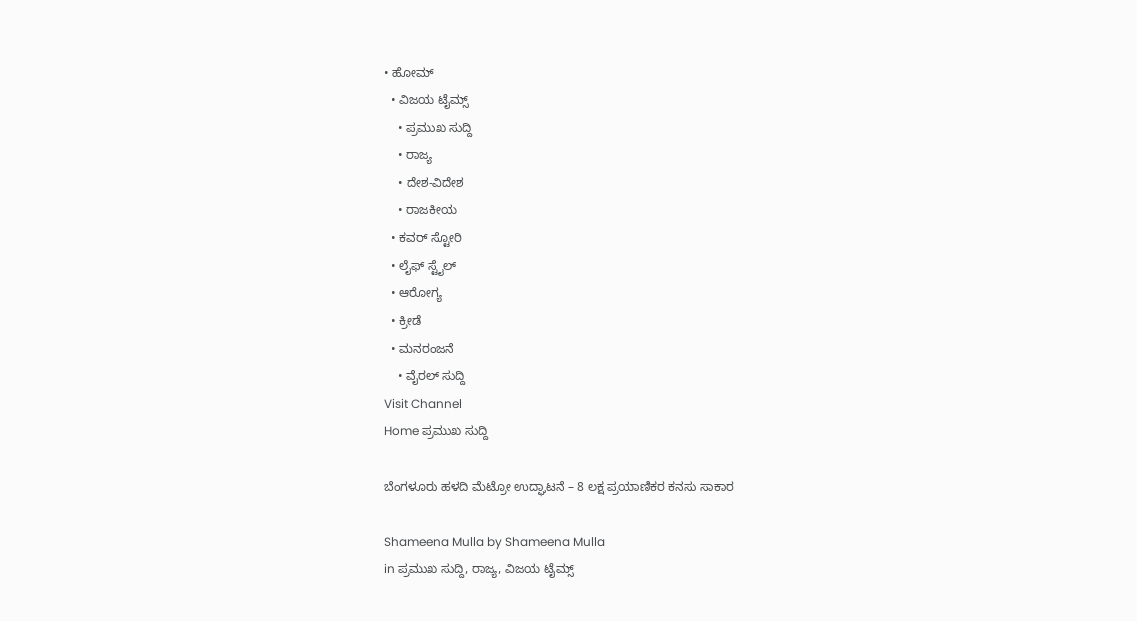• ಹೋಮ್
  • ವಿಜಯ ಟೈಮ್ಸ್‌
    • ಪ್ರಮುಖ ಸುದ್ದಿ
    • ರಾಜ್ಯ
    • ದೇಶ-ವಿದೇಶ
    • ರಾಜಕೀಯ
  • ಕವರ್‌ ಸ್ಟೋರಿ
  • ಲೈಫ್ ಸ್ಟೈಲ್
  • ಆರೋಗ್ಯ
  • ಕ್ರೀಡೆ
  • ಮನರಂಜನೆ
    • ವೈರಲ್ ಸುದ್ದಿ
Visit Channel
Home ಪ್ರಮುಖ ಸುದ್ದಿ

ಬೆಂಗಳೂರು ಹಳದಿ ಮೆಟ್ರೋ ಉದ್ಘಾಟನೆ – 8 ಲಕ್ಷ ಪ್ರಯಾಣಿಕರ ಕನಸು ಸಾಕಾರ

Shameena Mulla by Shameena Mulla
in ಪ್ರಮುಖ ಸುದ್ದಿ, ರಾಜ್ಯ, ವಿಜಯ ಟೈಮ್ಸ್‌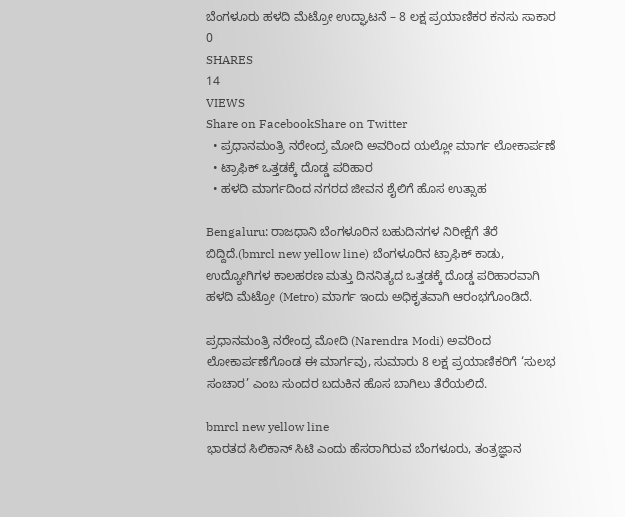ಬೆಂಗಳೂರು ಹಳದಿ ಮೆಟ್ರೋ ಉದ್ಘಾಟನೆ – 8 ಲಕ್ಷ ಪ್ರಯಾಣಿಕರ ಕನಸು ಸಾಕಾರ
0
SHARES
14
VIEWS
Share on FacebookShare on Twitter
  • ಪ್ರಧಾನಮಂತ್ರಿ ನರೇಂದ್ರ ಮೋದಿ ಅವರಿಂದ ಯಲ್ಲೋ ಮಾರ್ಗ ಲೋಕಾರ್ಪಣೆ
  • ಟ್ರಾಫಿಕ್ ಒತ್ತಡಕ್ಕೆ ದೊಡ್ಡ ಪರಿಹಾರ
  • ಹಳದಿ ಮಾರ್ಗದಿಂದ ನಗರದ ಜೀವನ ಶೈಲಿಗೆ ಹೊಸ ಉತ್ಸಾಹ

Bengaluru: ರಾಜಧಾನಿ ಬೆಂಗಳೂರಿನ ಬಹುದಿನಗಳ ನಿರೀಕ್ಷೆಗೆ ತೆರೆ ಬಿದ್ದಿದೆ.(bmrcl new yellow line) ಬೆಂಗಳೂರಿನ ಟ್ರಾಫಿಕ್ ಕಾಡು, ಉದ್ಯೋಗಿಗಳ ಕಾಲಹರಣ ಮತ್ತು ದಿನನಿತ್ಯದ ಒತ್ತಡಕ್ಕೆ ದೊಡ್ಡ ಪರಿಹಾರವಾಗಿ ಹಳದಿ ಮೆಟ್ರೋ (Metro) ಮಾರ್ಗ ಇಂದು ಅಧಿಕೃತವಾಗಿ ಆರಂಭಗೊಂಡಿದೆ.

ಪ್ರಧಾನಮಂತ್ರಿ ನರೇಂದ್ರ ಮೋದಿ (Narendra Modi) ಅವರಿಂದ ಲೋಕಾರ್ಪಣೆಗೊಂಡ ಈ ಮಾರ್ಗವು, ಸುಮಾರು 8 ಲಕ್ಷ ಪ್ರಯಾಣಿಕರಿಗೆ ‘ಸುಲಭ ಸಂಚಾರ’ ಎಂಬ ಸುಂದರ ಬದುಕಿನ ಹೊಸ ಬಾಗಿಲು ತೆರೆಯಲಿದೆ.

bmrcl new yellow line
ಭಾರತದ ಸಿಲಿಕಾನ್ ಸಿಟಿ ಎಂದು ಹೆಸರಾಗಿರುವ ಬೆಂಗಳೂರು, ತಂತ್ರಜ್ಞಾನ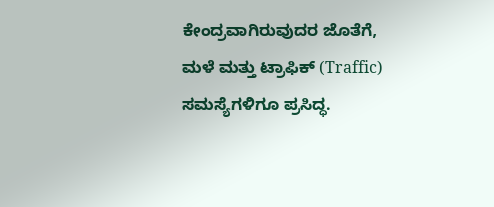ಕೇಂದ್ರವಾಗಿರುವುದರ ಜೊತೆಗೆ, ಮಳೆ ಮತ್ತು ಟ್ರಾಫಿಕ್ (Traffic) ಸಮಸ್ಯೆಗಳಿಗೂ ಪ್ರಸಿದ್ಧ.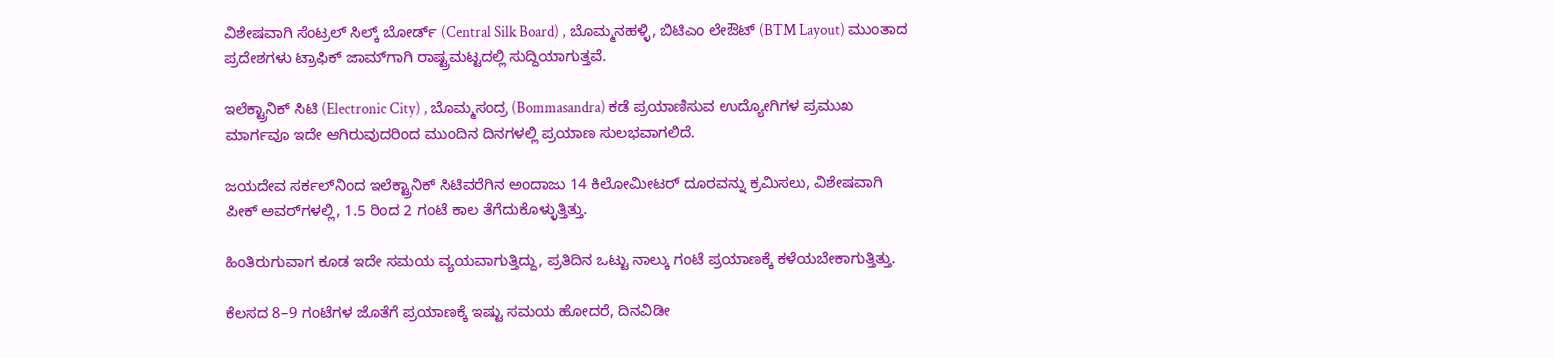ವಿಶೇಷವಾಗಿ ಸೆಂಟ್ರಲ್ ಸಿಲ್ಕ್ ಬೋರ್ಡ್ (Central Silk Board) , ಬೊಮ್ಮನಹಳ್ಳಿ, ಬಿಟಿಎಂ ಲೇಔಟ್ (BTM Layout) ಮುಂತಾದ ಪ್ರದೇಶಗಳು ಟ್ರಾಫಿಕ್ ಜಾಮ್‌ಗಾಗಿ ರಾಷ್ಟ್ರಮಟ್ಟದಲ್ಲಿ ಸುದ್ದಿಯಾಗುತ್ತವೆ.

ಇಲೆಕ್ಟ್ರಾನಿಕ್ ಸಿಟಿ (Electronic City) , ಬೊಮ್ಮಸಂದ್ರ (Bommasandra) ಕಡೆ ಪ್ರಯಾಣಿಸುವ ಉದ್ಯೋಗಿಗಳ ಪ್ರಮುಖ ಮಾರ್ಗವೂ ಇದೇ ಆಗಿರುವುದರಿಂದ ಮುಂದಿನ ದಿನಗಳಲ್ಲಿ ಪ್ರಯಾಣ ಸುಲಭವಾಗಲಿದೆ.

ಜಯದೇವ ಸರ್ಕಲ್‌ನಿಂದ ಇಲೆಕ್ಟ್ರಾನಿಕ್ ಸಿಟಿವರೆಗಿನ ಅಂದಾಜು 14 ಕಿಲೋಮೀಟರ್ ದೂರವನ್ನು ಕ್ರಮಿಸಲು, ವಿಶೇಷವಾಗಿ ಪೀಕ್ ಅವರ್‌ಗಳಲ್ಲಿ, 1.5 ರಿಂದ 2 ಗಂಟೆ ಕಾಲ ತೆಗೆದುಕೊಳ್ಳುತ್ತಿತ್ತು.

ಹಿಂತಿರುಗುವಾಗ ಕೂಡ ಇದೇ ಸಮಯ ವ್ಯಯವಾಗುತ್ತಿದ್ದು, ಪ್ರತಿದಿನ ಒಟ್ಟು ನಾಲ್ಕು ಗಂಟೆ ಪ್ರಯಾಣಕ್ಕೆ ಕಳೆಯಬೇಕಾಗುತ್ತಿತ್ತು.

ಕೆಲಸದ 8–9 ಗಂಟೆಗಳ ಜೊತೆಗೆ ಪ್ರಯಾಣಕ್ಕೆ ಇಷ್ಟು ಸಮಯ ಹೋದರೆ, ದಿನವಿಡೀ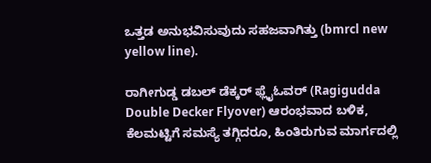ಒತ್ತಡ ಅನುಭವಿಸುವುದು ಸಹಜವಾಗಿತ್ತು (bmrcl new yellow line).

ರಾಗೀಗುಡ್ಡ ಡಬಲ್ ಡೆಕ್ಕರ್ ಫ್ಲೈಓವರ್ (Ragigudda Double Decker Flyover) ಆರಂಭವಾದ ಬಳಿಕ, ಕೆಲಮಟ್ಟಿಗೆ ಸಮಸ್ಯೆ ತಗ್ಗಿದರೂ, ಹಿಂತಿರುಗುವ ಮಾರ್ಗದಲ್ಲಿ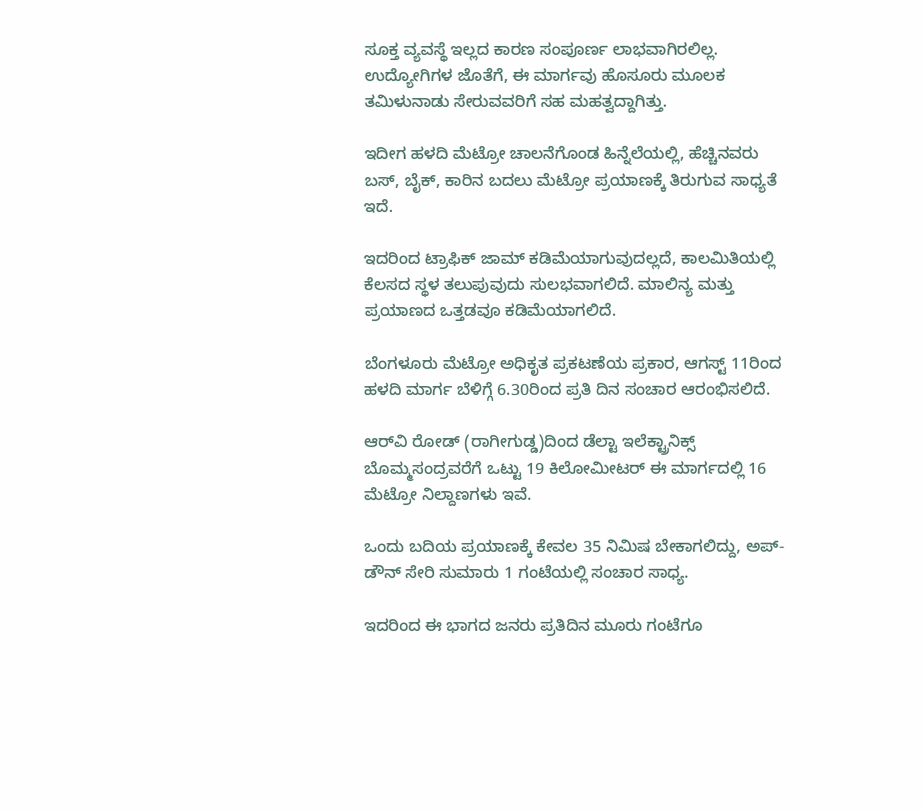ಸೂಕ್ತ ವ್ಯವಸ್ಥೆ ಇಲ್ಲದ ಕಾರಣ ಸಂಪೂರ್ಣ ಲಾಭವಾಗಿರಲಿಲ್ಲ. ಉದ್ಯೋಗಿಗಳ ಜೊತೆಗೆ, ಈ ಮಾರ್ಗವು ಹೊಸೂರು ಮೂಲಕ ತಮಿಳುನಾಡು ಸೇರುವವರಿಗೆ ಸಹ ಮಹತ್ವದ್ದಾಗಿತ್ತು.

ಇದೀಗ ಹಳದಿ ಮೆಟ್ರೋ ಚಾಲನೆಗೊಂಡ ಹಿನ್ನೆಲೆಯಲ್ಲಿ, ಹೆಚ್ಚಿನವರು ಬಸ್, ಬೈಕ್, ಕಾರಿನ ಬದಲು ಮೆಟ್ರೋ ಪ್ರಯಾಣಕ್ಕೆ ತಿರುಗುವ ಸಾಧ್ಯತೆ ಇದೆ.

ಇದರಿಂದ ಟ್ರಾಫಿಕ್ ಜಾಮ್ ಕಡಿಮೆಯಾಗುವುದಲ್ಲದೆ, ಕಾಲಮಿತಿಯಲ್ಲಿ ಕೆಲಸದ ಸ್ಥಳ ತಲುಪುವುದು ಸುಲಭವಾಗಲಿದೆ. ಮಾಲಿನ್ಯ ಮತ್ತು ಪ್ರಯಾಣದ ಒತ್ತಡವೂ ಕಡಿಮೆಯಾಗಲಿದೆ.

ಬೆಂಗಳೂರು ಮೆಟ್ರೋ ಅಧಿಕೃತ ಪ್ರಕಟಣೆಯ ಪ್ರಕಾರ, ಆಗಸ್ಟ್ 11ರಿಂದ ಹಳದಿ ಮಾರ್ಗ ಬೆಳಿಗ್ಗೆ 6.30ರಿಂದ ಪ್ರತಿ ದಿನ ಸಂಚಾರ ಆರಂಭಿಸಲಿದೆ.

ಆರ್‌ವಿ ರೋಡ್ (ರಾಗೀಗುಡ್ಡ)ದಿಂದ ಡೆಲ್ಟಾ ಇಲೆಕ್ಟ್ರಾನಿಕ್ಸ್ ಬೊಮ್ಮಸಂದ್ರವರೆಗೆ ಒಟ್ಟು 19 ಕಿಲೋಮೀಟರ್ ಈ ಮಾರ್ಗದಲ್ಲಿ 16 ಮೆಟ್ರೋ ನಿಲ್ದಾಣಗಳು ಇವೆ.

ಒಂದು ಬದಿಯ ಪ್ರಯಾಣಕ್ಕೆ ಕೇವಲ 35 ನಿಮಿಷ ಬೇಕಾಗಲಿದ್ದು, ಅಪ್-ಡೌನ್ ಸೇರಿ ಸುಮಾರು 1 ಗಂಟೆಯಲ್ಲಿ ಸಂಚಾರ ಸಾಧ್ಯ.

ಇದರಿಂದ ಈ ಭಾಗದ ಜನರು ಪ್ರತಿದಿನ ಮೂರು ಗಂಟೆಗೂ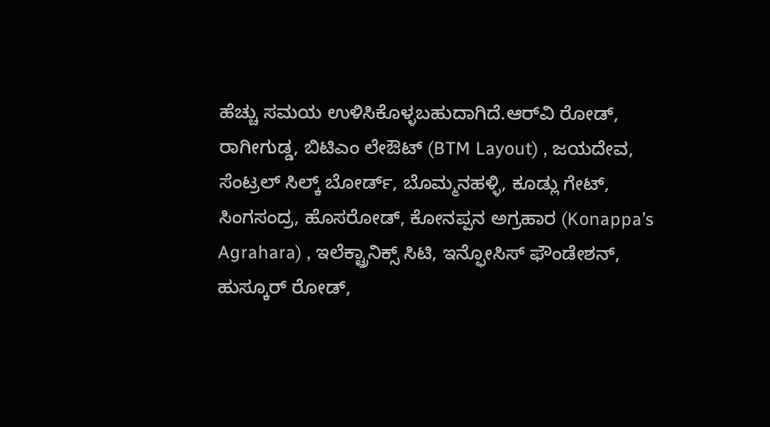ಹೆಚ್ಚು ಸಮಯ ಉಳಿಸಿಕೊಳ್ಳಬಹುದಾಗಿದೆ.ಆರ್‌ವಿ ರೋಡ್, ರಾಗೀಗುಡ್ಡ, ಬಿಟಿಎಂ ಲೇಔಟ್ (BTM Layout) , ಜಯದೇವ, ಸೆಂಟ್ರಲ್ ಸಿಲ್ಕ್ ಬೋರ್ಡ್, ಬೊಮ್ಮನಹಳ್ಳಿ, ಕೂಡ್ಲು ಗೇಟ್, ಸಿಂಗಸಂದ್ರ, ಹೊಸರೋಡ್, ಕೋನಪ್ಪನ ಅಗ್ರಹಾರ (Konappa’s Agrahara) , ಇಲೆಕ್ಟ್ರಾನಿಕ್ಸ್ ಸಿಟಿ, ಇನ್ಫೋಸಿಸ್ ಫೌಂಡೇಶನ್, ಹುಸ್ಕೂರ್ ರೋಡ್,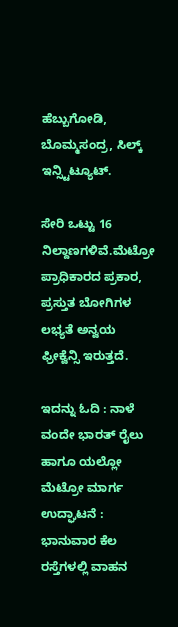ಹೆಬ್ಬುಗೋಡಿ, ಬೊಮ್ಮಸಂದ್ರ, ಸಿಲ್ಕ್ ಇನ್ಸ್ಟಿಟ್ಯೂಟ್.

ಸೇರಿ ಒಟ್ಟು 16 ನಿಲ್ದಾಣಗಳಿವೆ.ಮೆಟ್ರೋ ಪ್ರಾಧಿಕಾರದ ಪ್ರಕಾರ, ಪ್ರಸ್ತುತ ಬೋಗಿಗಳ ಲಭ್ಯತೆ ಅನ್ವಯ ಫ್ರೀಕ್ವೆನ್ಸಿ ಇರುತ್ತದೆ.

ಇದನ್ನು ಓದಿ : ನಾಳೆ ವಂದೇ ಭಾರತ್ ರೈಲು ಹಾಗೂ ಯಲ್ಲೋ ಮೆಟ್ರೋ ಮಾರ್ಗ ಉದ್ಘಾಟನೆ : ಭಾನುವಾರ ಕೆಲ ರಸ್ತೆಗಳಲ್ಲಿ ವಾಹನ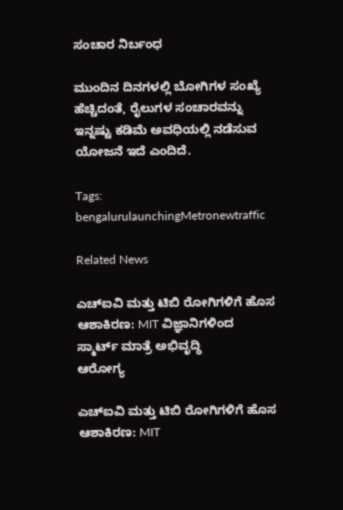ಸಂಚಾರ ನಿರ್ಬಂಧ

ಮುಂದಿನ ದಿನಗಳಲ್ಲಿ ಬೋಗಿಗಳ ಸಂಖ್ಯೆ ಹೆಚ್ಚಿದಂತೆ, ರೈಲುಗಳ ಸಂಚಾರವನ್ನು ಇನ್ನಷ್ಟು ಕಡಿಮೆ ಅವಧಿಯಲ್ಲಿ ನಡೆಸುವ ಯೋಜನೆ ಇದೆ ಎಂದಿದೆ.

Tags: bengalurulaunchingMetronewtraffic

Related News

ಎಚ್ಐವಿ ಮತ್ತು ಟಿಬಿ ರೋಗಿಗಳಿಗೆ ಹೊಸ ಆಶಾಕಿರಣ: MIT ವಿಜ್ಞಾನಿಗಳಿಂದ ಸ್ಮಾರ್ಟ್ ಮಾತ್ರೆ ಅಭಿವೃದ್ಧಿ
ಆರೋಗ್ಯ

ಎಚ್ಐವಿ ಮತ್ತು ಟಿಬಿ ರೋಗಿಗಳಿಗೆ ಹೊಸ ಆಶಾಕಿರಣ: MIT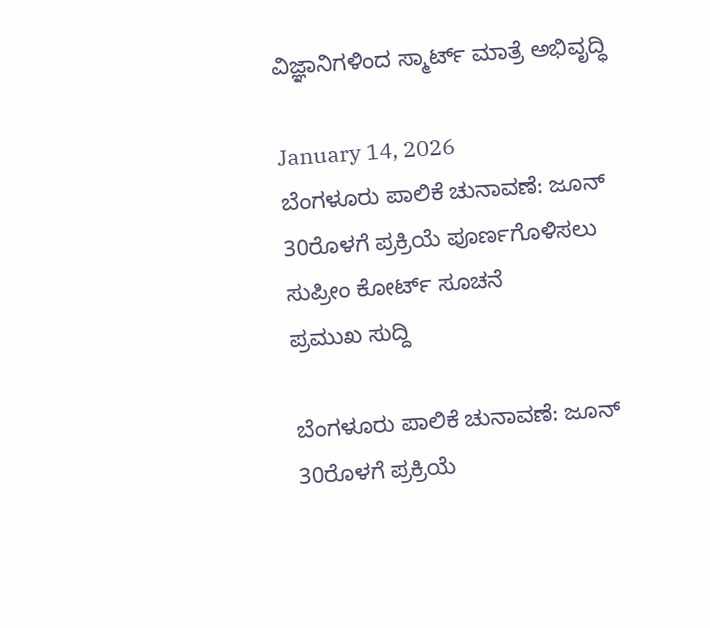ವಿಜ್ಞಾನಿಗಳಿಂದ ಸ್ಮಾರ್ಟ್ ಮಾತ್ರೆ ಅಭಿವೃದ್ಧಿ

January 14, 2026
ಬೆಂಗಳೂರು ಪಾಲಿಕೆ ಚುನಾವಣೆ: ಜೂನ್ 30ರೊಳಗೆ ಪ್ರಕ್ರಿಯೆ ಪೂರ್ಣಗೊಳಿಸಲು ಸುಪ್ರೀಂ ಕೋರ್ಟ್ ಸೂಚನೆ
ಪ್ರಮುಖ ಸುದ್ದಿ

ಬೆಂಗಳೂರು ಪಾಲಿಕೆ ಚುನಾವಣೆ: ಜೂನ್ 30ರೊಳಗೆ ಪ್ರಕ್ರಿಯೆ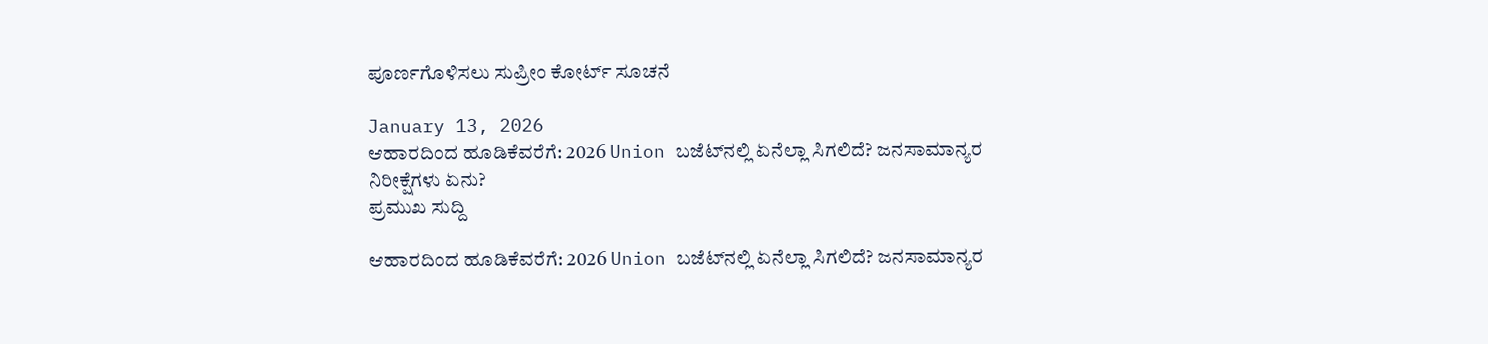ಪೂರ್ಣಗೊಳಿಸಲು ಸುಪ್ರೀಂ ಕೋರ್ಟ್ ಸೂಚನೆ

January 13, 2026
ಆಹಾರದಿಂದ ಹೂಡಿಕೆವರೆಗೆ: 2026 Union ಬಜೆಟ್‌ನಲ್ಲಿ ಏನೆಲ್ಲಾ ಸಿಗಲಿದೆ? ಜನಸಾಮಾನ್ಯರ ನಿರೀಕ್ಷೆಗಳು ಏನು?
ಪ್ರಮುಖ ಸುದ್ದಿ

ಆಹಾರದಿಂದ ಹೂಡಿಕೆವರೆಗೆ: 2026 Union ಬಜೆಟ್‌ನಲ್ಲಿ ಏನೆಲ್ಲಾ ಸಿಗಲಿದೆ? ಜನಸಾಮಾನ್ಯರ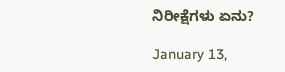ನಿರೀಕ್ಷೆಗಳು ಏನು?

January 13,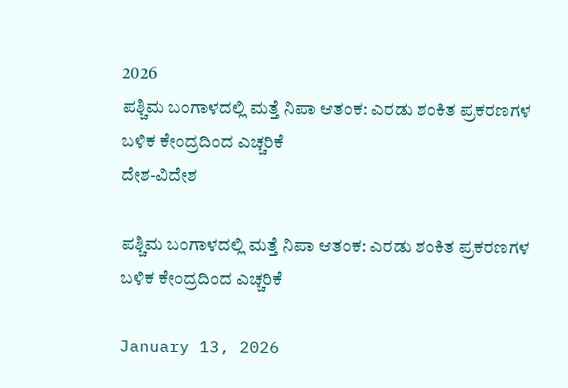2026
ಪಶ್ಚಿಮ ಬಂಗಾಳದಲ್ಲಿ ಮತ್ತೆ ನಿಪಾ ಆತಂಕ: ಎರಡು ಶಂಕಿತ ಪ್ರಕರಣಗಳ ಬಳಿಕ ಕೇಂದ್ರದಿಂದ ಎಚ್ಚರಿಕೆ
ದೇಶ-ವಿದೇಶ

ಪಶ್ಚಿಮ ಬಂಗಾಳದಲ್ಲಿ ಮತ್ತೆ ನಿಪಾ ಆತಂಕ: ಎರಡು ಶಂಕಿತ ಪ್ರಕರಣಗಳ ಬಳಿಕ ಕೇಂದ್ರದಿಂದ ಎಚ್ಚರಿಕೆ

January 13, 2026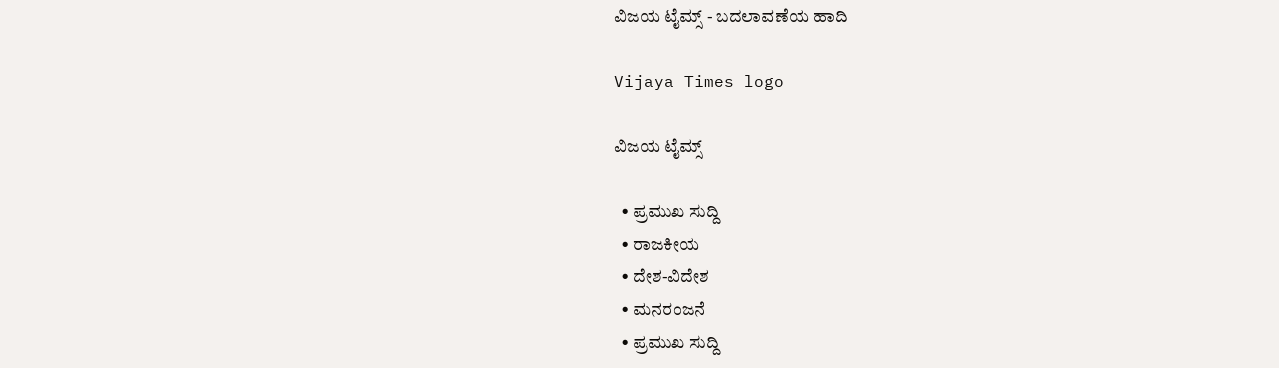ವಿಜಯ ಟೈಮ್ಸ್‌ - ಬದಲಾವಣೆಯ ಹಾದಿ

Vijaya Times logo

ವಿಜಯ ಟೈಮ್ಸ್‌

  • ಪ್ರಮುಖ ಸುದ್ದಿ
  • ರಾಜಕೀಯ
  • ದೇಶ-ವಿದೇಶ
  • ಮನರಂಜನೆ
  • ಪ್ರಮುಖ ಸುದ್ದಿ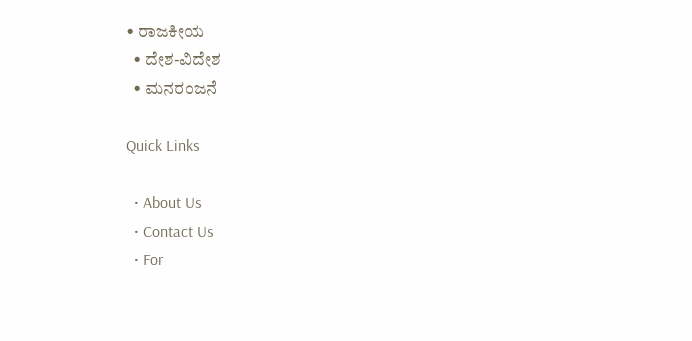• ರಾಜಕೀಯ
  • ದೇಶ-ವಿದೇಶ
  • ಮನರಂಜನೆ

Quick Links

  • About Us
  • Contact Us
  • For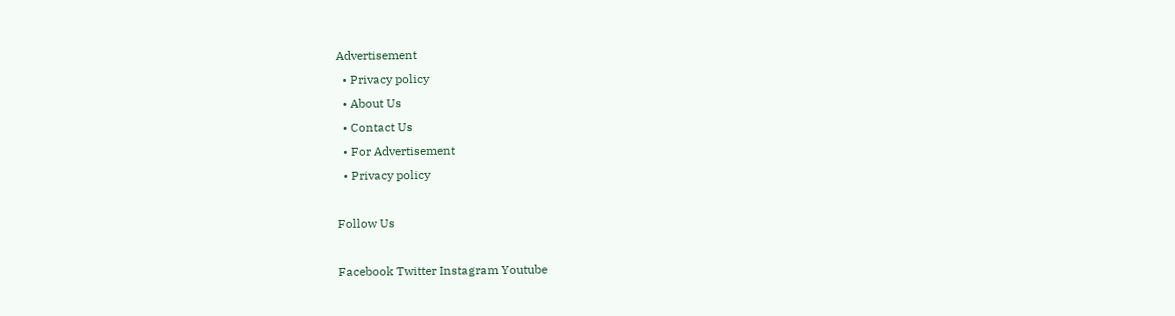Advertisement
  • Privacy policy
  • About Us
  • Contact Us
  • For Advertisement
  • Privacy policy

Follow Us

Facebook Twitter Instagram Youtube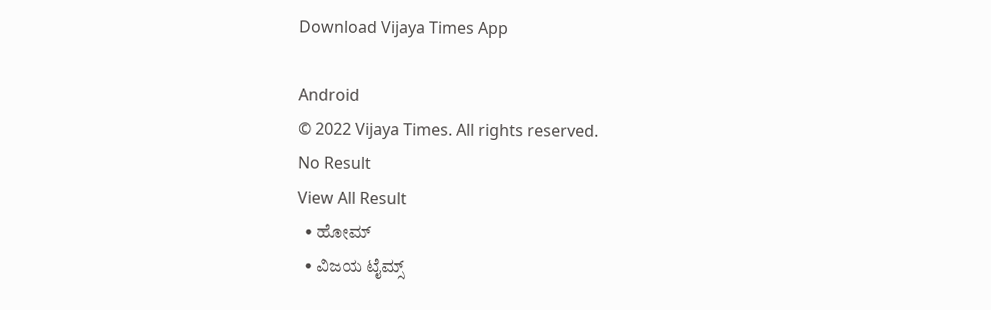Download Vijaya Times App

Android
© 2022 Vijaya Times. All rights reserved.
No Result
View All Result
  • ಹೋಮ್
  • ವಿಜಯ ಟೈಮ್ಸ್‌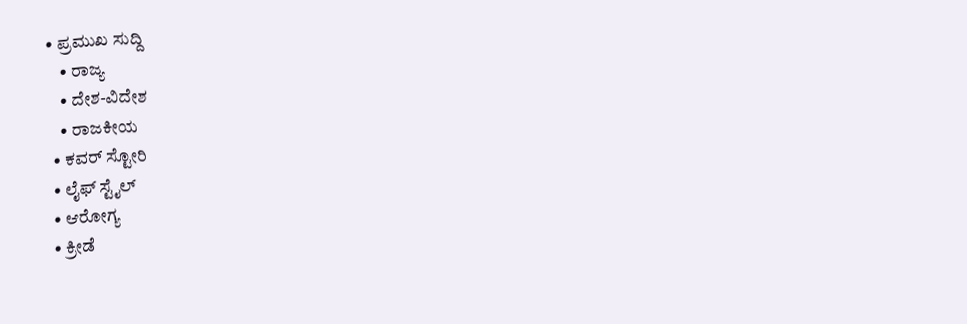• ಪ್ರಮುಖ ಸುದ್ದಿ
    • ರಾಜ್ಯ
    • ದೇಶ-ವಿದೇಶ
    • ರಾಜಕೀಯ
  • ಕವರ್‌ ಸ್ಟೋರಿ
  • ಲೈಫ್ ಸ್ಟೈಲ್
  • ಆರೋಗ್ಯ
  • ಕ್ರೀಡೆ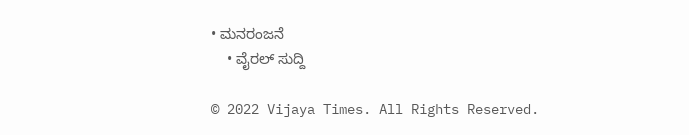• ಮನರಂಜನೆ
    • ವೈರಲ್ ಸುದ್ದಿ

© 2022 Vijaya Times. All Rights Reserved.